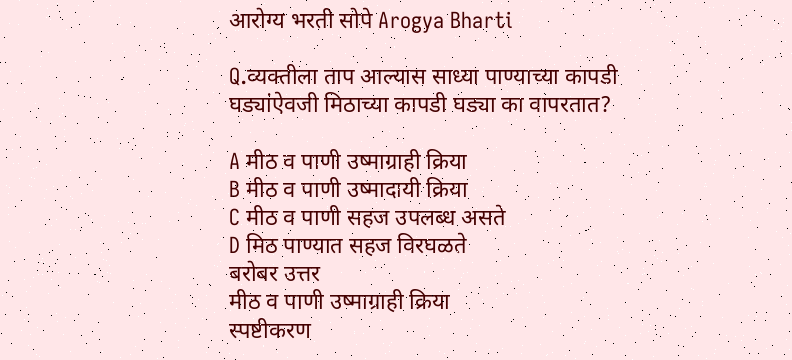आरोग्य भरती सोपे Arogya Bharti

Q.व्यक्तीला ताप आल्यास साध्या पाण्याच्या कापडी घड्यांऐवजी मिठाच्या कापडी घड्या का वापरतात?

A मीठ व पाणी उष्माग्राही क्रिया
B मीठ व पाणी उष्मादायी क्रिया
C मीठ व पाणी सहज उपलब्ध असते
D मिठ पाण्यात सहज विरघळते
बरोबर उत्तर
मीठ व पाणी उष्माग्राही क्रिया
स्पष्टीकरण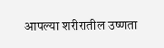आपल्या शरीरातील उष्णता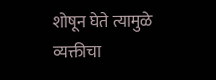शोषून घेते त्यामुळे व्यक्तीचा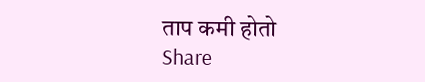ताप कमी होतो
Share